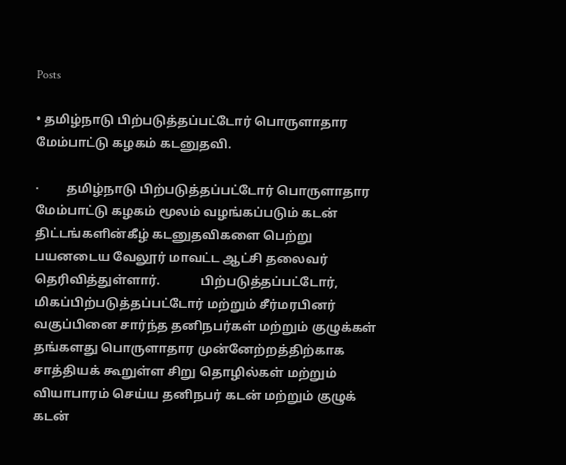Posts

• தமிழ்நாடு பிற்படுத்தப்பட்டோர் பொருளாதார மேம்பாட்டு கழகம் கடனுதவி.

·         தமிழ்நாடு பிற்படுத்தப்பட்டோர் பொருளாதார மேம்பாட்டு கழகம் மூலம் வழங்கப்படும் கடன் திட்டங்களின்கீழ் கடனுதவிகளை பெற்று பயனடைய வேலூர் மாவட்ட ஆட்சி தலைவர் தெரிவித்துள்ளார்.             பிற்படுத்தப்பட்டோர், மிகப்பிற்படுத்தப்பட்டோர் மற்றும் சீர்மரபினர் வகுப்பினை சார்ந்த தனிநபர்கள் மற்றும் குழுக்கள் தங்களது பொருளாதார முன்னேற்றத்திற்காக சாத்தியக் கூறுள்ள சிறு தொழில்கள் மற்றும் வியாபாரம் செய்ய தனிநபர் கடன் மற்றும் குழுக் கடன்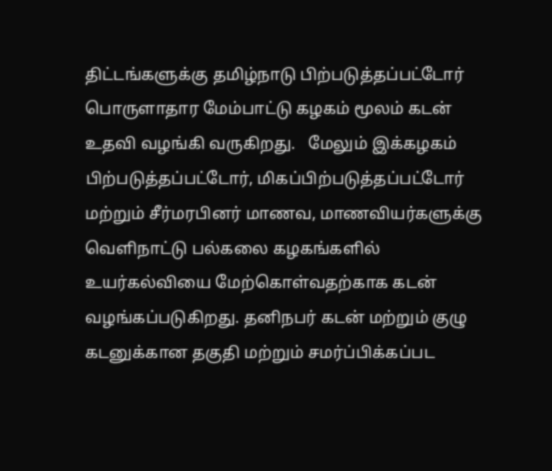திட்டங்களுக்கு தமிழ்நாடு பிற்படுத்தப்பட்டோர் பொருளாதார மேம்பாட்டு கழகம் மூலம் கடன் உதவி வழங்கி வருகிறது.   மேலும் இக்கழகம் பிற்படுத்தப்பட்டோர், மிகப்பிற்படுத்தப்பட்டோர் மற்றும் சீர்மரபினர் மாணவ, மாணவியர்களுக்கு வெளிநாட்டு பல்கலை கழகங்களில் உயர்கல்வியை மேற்கொள்வதற்காக கடன் வழங்கப்படுகிறது. தனிநபர் கடன் மற்றும் குழு கடனுக்கான தகுதி மற்றும் சமர்ப்பிக்கப்பட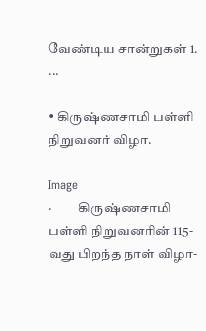வேண்டிய சான்றுகள் 1.                ...

• கிருஷ்ணசாமி பள்ளி நிறுவனர் விழா.

Image
·          கிருஷ்ணசாமி பள்ளி நிறுவனரின் 115- வது பிறந்த நாள் விழா-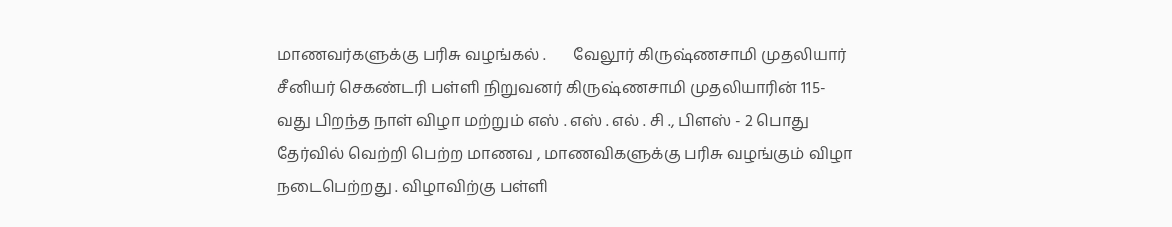மாணவர்களுக்கு பரிசு வழங்கல் .       வேலூர் கிருஷ்ணசாமி முதலியார் சீனியர் செகண்டரி பள்ளி நிறுவனர் கிருஷ்ணசாமி முதலியாரின் 115- வது பிறந்த நாள் விழா மற்றும் எஸ் . எஸ் . எல் . சி ., பிளஸ் - 2 பொது தேர்வில் வெற்றி பெற்ற மாணவ , மாணவிகளுக்கு பரிசு வழங்கும் விழா நடைபெற்றது . விழாவிற்கு பள்ளி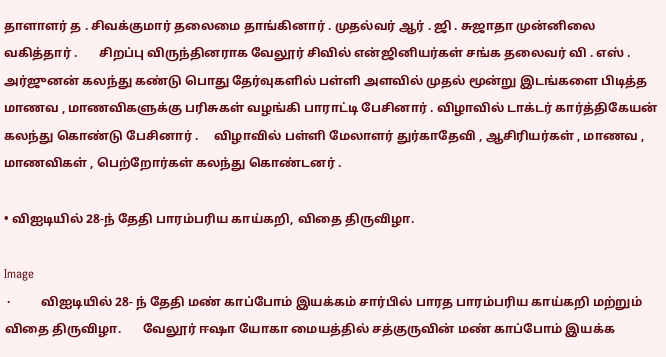தாளாளர் த . சிவக்குமார் தலைமை தாங்கினார் . முதல்வர் ஆர் . ஜி . சுஜாதா முன்னிலை வகித்தார் .       சிறப்பு விருந்தினராக வேலூர் சிவில் என்ஜினியர்கள் சங்க தலைவர் வி . எஸ் . அர்ஜுனன் கலந்து கண்டு பொது தேர்வுகளில் பள்ளி அளவில் முதல் மூன்று இடங்களை பிடித்த மாணவ , மாணவிகளுக்கு பரிசுகள் வழங்கி பாராட்டி பேசினார் . விழாவில் டாக்டர் கார்த்திகேயன் கலந்து கொண்டு பேசினார் .     விழாவில் பள்ளி மேலாளர் துர்காதேவி , ஆசிரியர்கள் , மாணவ , மாணவிகள் , பெற்றோர்கள் கலந்து கொண்டனர் .

• விஐடியில் 28-ந் தேதி பாரம்பரிய காய்கறி, விதை திருவிழா.

Image
 ·          விஐடியில் 28- ந் தேதி மண் காப்போம் இயக்கம் சார்பில் பாரத பாரம்பரிய காய்கறி மற்றும் விதை திருவிழா.       வேலூர் ஈஷா யோகா மையத்தில் சத்குருவின் மண் காப்போம் இயக்க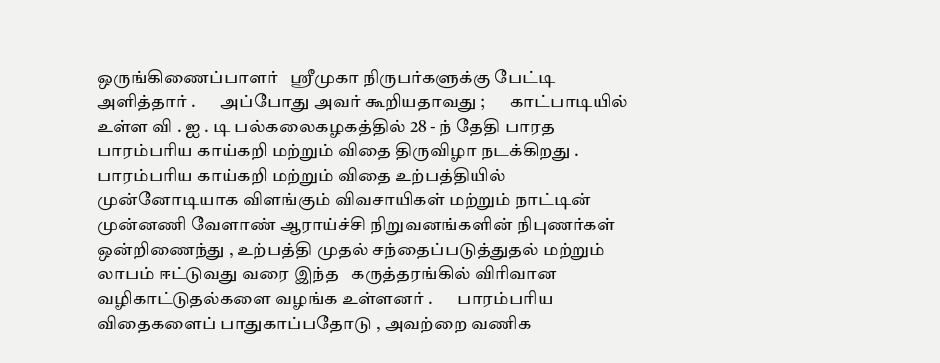ஒருங்கிணைப்பாளர்   ஸ்ரீமுகா நிருபர்களுக்கு பேட்டி அளித்தார் .       அப்போது அவர் கூறியதாவது ;       காட்பாடியில் உள்ள வி . ஐ . டி பல்கலைகழகத்தில் 28 - ந் தேதி பாரத பாரம்பரிய காய்கறி மற்றும் விதை திருவிழா நடக்கிறது . பாரம்பரிய காய்கறி மற்றும் விதை உற்பத்தியில் முன்னோடியாக விளங்கும் விவசாயிகள் மற்றும் நாட்டின் முன்னணி வேளாண் ஆராய்ச்சி நிறுவனங்களின் நிபுணர்கள் ஒன்றிணைந்து , உற்பத்தி முதல் சந்தைப்படுத்துதல் மற்றும் லாபம் ஈட்டுவது வரை இந்த   கருத்தரங்கில் விரிவான வழிகாட்டுதல்களை வழங்க உள்ளனர் .       பாரம்பரிய விதைகளைப் பாதுகாப்பதோடு , அவற்றை வணிக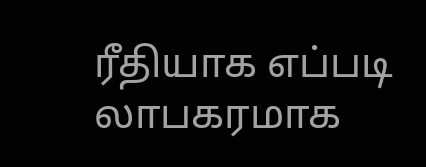ரீதியாக எப்படி லாபகரமாக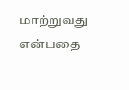மாற்றுவது என்பதை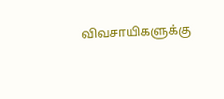விவசாயிகளுக்கு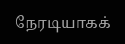நேரடியாகக்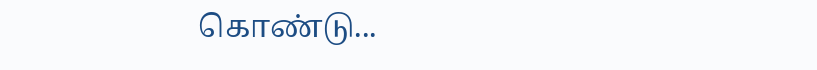கொண்டு...